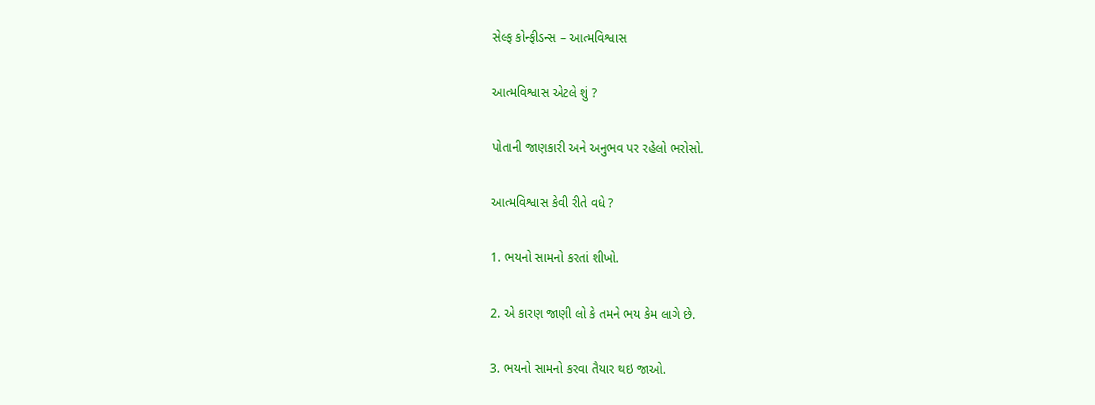સેલ્ફ કોન્ફીડન્સ – આત્મવિશ્વાસ

આત્મવિશ્વાસ એટલે શું ?

પોતાની જાણકારી અને અનુભવ પર રહેલો ભરોસો.

આત્મવિશ્વાસ કેવી રીતે વધે ?

1. ભયનો સામનો કરતાં શીખો.

2. એ કારણ જાણી લો કે તમને ભય કેમ લાગે છે.

3. ભયનો સામનો કરવા તૈયાર થઇ જાઓ.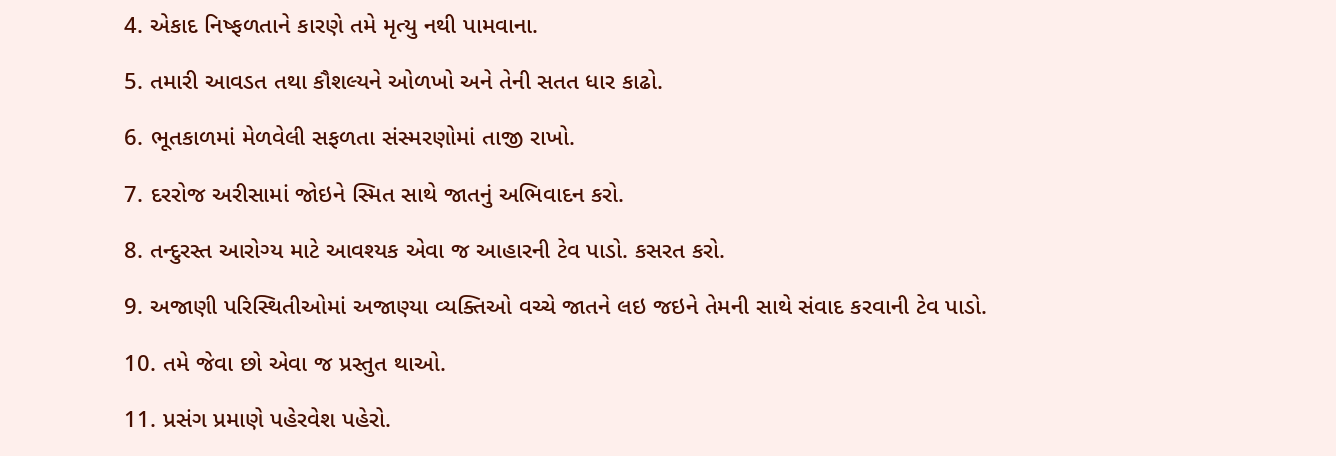4. એકાદ નિષ્ફળતાને કારણે તમે મૃત્યુ નથી પામવાના.

5. તમારી આવડત તથા કૌશલ્યને ઓળખો અને તેની સતત ધાર કાઢો.

6. ભૂતકાળમાં મેળવેલી સફળતા સંસ્મરણોમાં તાજી રાખો.

7. દરરોજ અરીસામાં જોઇને સ્મિત સાથે જાતનું અભિવાદન કરો.

8. તન્દુરસ્ત આરોગ્ય માટે આવશ્યક એવા જ આહારની ટેવ પાડો. કસરત કરો.

9. અજાણી પરિસ્થિતીઓમાં અજાણ્યા વ્યક્તિઓ વચ્ચે જાતને લઇ જઇને તેમની સાથે સંવાદ કરવાની ટેવ પાડો.

10. તમે જેવા છો એવા જ પ્રસ્તુત થાઓ.

11. પ્રસંગ પ્રમાણે પહેરવેશ પહેરો.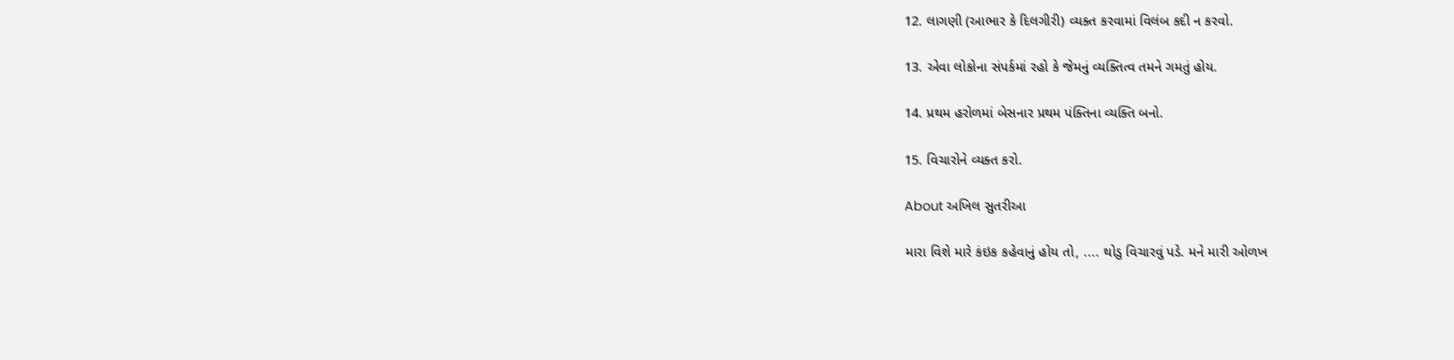12. લાગણી (આભાર કે દિલગીરી) વ્યક્ત કરવામાં વિલંબ કદી ન કરવો.

13. એવા લોકોના સંપર્કમાં રહો કે જેમનું વ્યક્તિત્વ તમને ગમતું હોય.

14. પ્રથમ હરોળમાં બેસનાર પ્રથમ પંક્તિના વ્યક્તિ બનો.

15. વિચારોને વ્યક્ત કરો.

About અખિલ સુતરીઆ

મારા વિશે મારે કંઇક કહેવાનું હોય તો, .... થોડુ વિચારવું પડે. મને મારી ઓળખ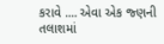કરાવે .... એવા એક જ્ણની તલાશમાં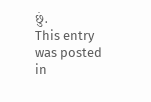છું.
This entry was posted in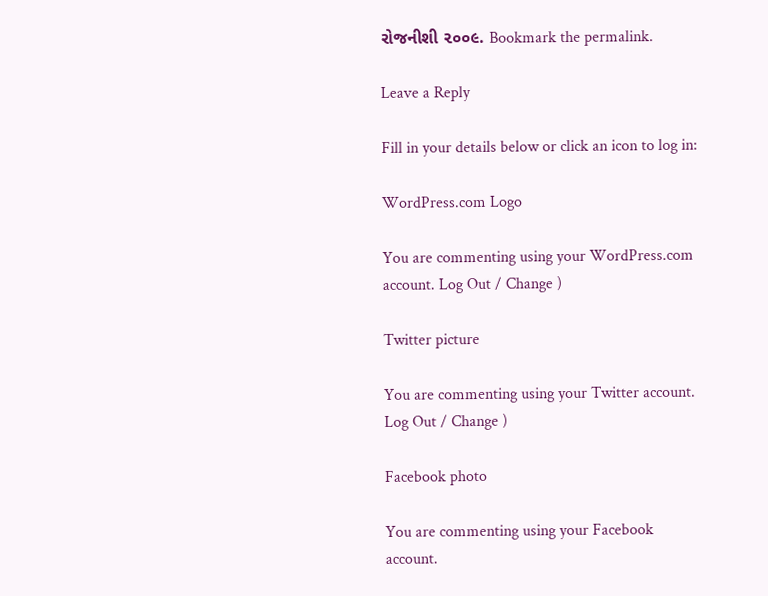રોજનીશી ૨૦૦૯. Bookmark the permalink.

Leave a Reply

Fill in your details below or click an icon to log in:

WordPress.com Logo

You are commenting using your WordPress.com account. Log Out / Change )

Twitter picture

You are commenting using your Twitter account. Log Out / Change )

Facebook photo

You are commenting using your Facebook account.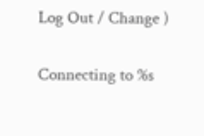Log Out / Change )

Connecting to %s